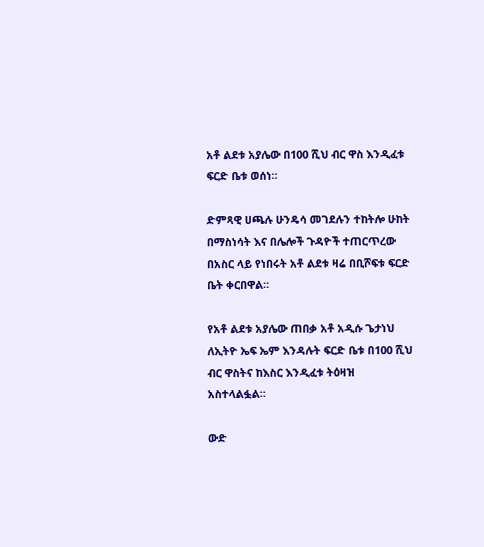አቶ ልደቱ አያሌው በ100 ሺህ ብር ዋስ እንዲፈቱ ፍርድ ቤቱ ወሰነ።

ድምጻዊ ሀጫሉ ሁንዴሳ መገደሉን ተከትሎ ሁከት በማስነሳት እና በሌሎች ጉዳዮች ተጠርጥረው በአስር ላይ የነበሩት አቶ ልደቱ ዛሬ በቢሾፍቱ ፍርድ ቤት ቀርበዋል።

የአቶ ልደቱ አያሌው ጠበቃ አቶ አዲሱ ጌታነህ ለኢትዮ ኤፍ ኤም እንዳሉት ፍርድ ቤቱ በ100 ሺህ ብር ዋስትና ከእስር እንዲፈቱ ትዕዛዝ አስተላልፏል።

ውድ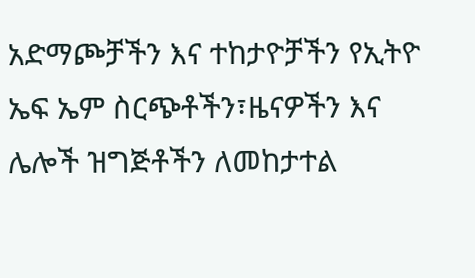አድማጮቻችን እና ተከታዮቻችን የኢትዮ ኤፍ ኤም ስርጭቶችን፣ዜናዎችን እና ሌሎች ዝግጅቶችን ለመከታተል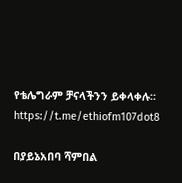የቴሌግራም ቻናላችንን ይቀላቀሉ። https://t.me/ethiofm107dot8

በያይኔአበባ ሻምበል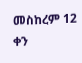መስከረም 12 ቀን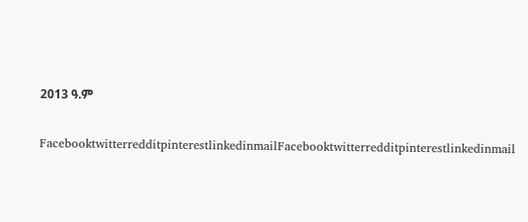2013 ዓ.ም

FacebooktwitterredditpinterestlinkedinmailFacebooktwitterredditpinterestlinkedinmail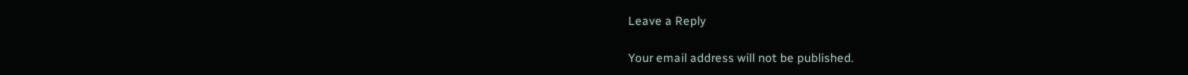Leave a Reply

Your email address will not be published.